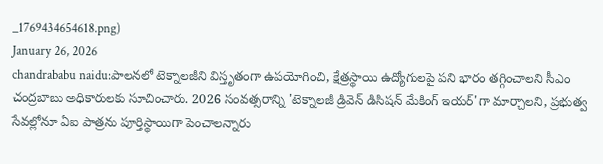_1769434654618.png)
January 26, 2026
chandrababu naidu:పాలనలో టెక్నాలజీని విస్తృతంగా ఉపయోగించి, క్షేత్రస్థాయి ఉద్యోగులపై పని భారం తగ్గించాలని సీఎం చంద్రబాబు అధికారులకు సూచించారు. 2026 సంవత్సరాన్ని 'టెక్నాలజీ డ్రివెన్ డిసిషన్ మేకింగ్ ఇయర్'గా మార్చాలని, ప్రభుత్వ సేవల్లోనూ ఏఐ పాత్రను పూర్తిస్థాయిగా పెంచాలన్నారు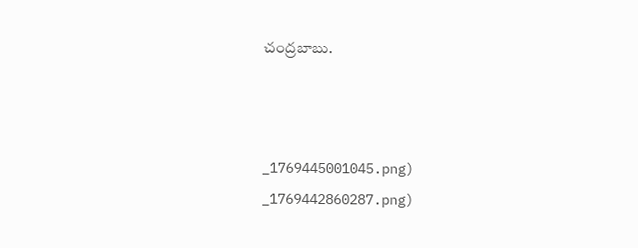చంద్రబాబు.



_1769445001045.png)
_1769442860287.png)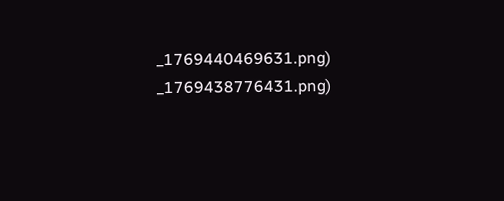_1769440469631.png)
_1769438776431.png)